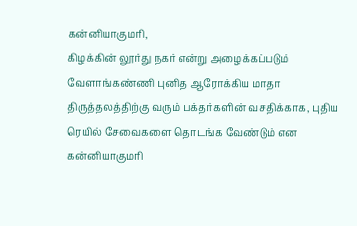கன்னியாகுமரி,
கிழக்கின் லூர்து நகர் என்று அழைக்கப்படும் வேளாங்கண்ணி புனித ஆரோக்கிய மாதா திருத்தலத்திற்கு வரும் பக்தர்களின் வசதிக்காக, புதிய ரெயில் சேவைகளை தொடங்க வேண்டும் என கன்னியாகுமரி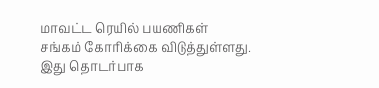மாவட்ட ரெயில் பயணிகள் சங்கம் கோரிக்கை விடுத்துள்ளது.
இது தொடர்பாக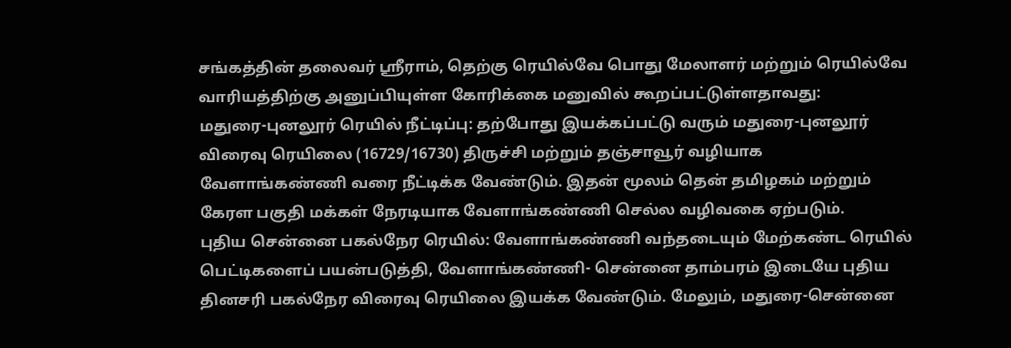சங்கத்தின் தலைவர் ஸ்ரீராம், தெற்கு ரெயில்வே பொது மேலாளர் மற்றும் ரெயில்வே வாரியத்திற்கு அனுப்பியுள்ள கோரிக்கை மனுவில் கூறப்பட்டுள்ளதாவது:
மதுரை-புனலூர் ரெயில் நீட்டிப்பு: தற்போது இயக்கப்பட்டு வரும் மதுரை-புனலூர் விரைவு ரெயிலை (16729/16730) திருச்சி மற்றும் தஞ்சாவூர் வழியாக வேளாங்கண்ணி வரை நீட்டிக்க வேண்டும். இதன் மூலம் தென் தமிழகம் மற்றும் கேரள பகுதி மக்கள் நேரடியாக வேளாங்கண்ணி செல்ல வழிவகை ஏற்படும்.
புதிய சென்னை பகல்நேர ரெயில்: வேளாங்கண்ணி வந்தடையும் மேற்கண்ட ரெயில் பெட்டிகளைப் பயன்படுத்தி, வேளாங்கண்ணி- சென்னை தாம்பரம் இடையே புதிய தினசரி பகல்நேர விரைவு ரெயிலை இயக்க வேண்டும். மேலும், மதுரை-சென்னை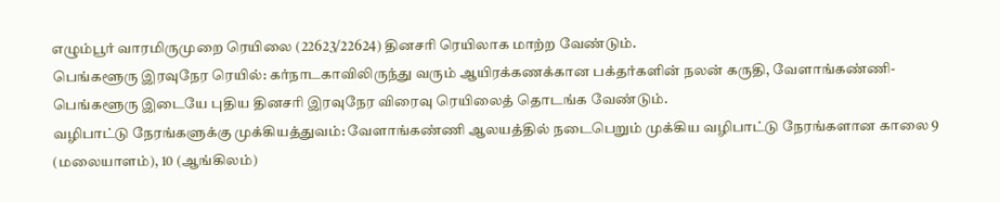எழும்பூர் வாரமிருமுறை ரெயிலை (22623/22624) தினசரி ரெயிலாக மாற்ற வேண்டும்.
பெங்களூரு இரவுநேர ரெயில்: கர்நாடகாவிலிருந்து வரும் ஆயிரக்கணக்கான பக்தர்களின் நலன் கருதி, வேளாங்கண்ணி-பெங்களூரு இடையே புதிய தினசரி இரவுநேர விரைவு ரெயிலைத் தொடங்க வேண்டும்.
வழிபாட்டு நேரங்களுக்கு முக்கியத்துவம்: வேளாங்கண்ணி ஆலயத்தில் நடைபெறும் முக்கிய வழிபாட்டு நேரங்களான காலை 9 (மலையாளம்), 10 (ஆங்கிலம்)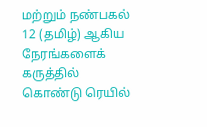மற்றும் நண்பகல் 12 (தமிழ்) ஆகிய நேரங்களைக் கருத்தில் கொண்டு ரெயில்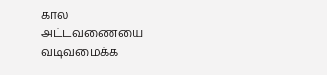கால அட்டவணையை வடிவமைக்க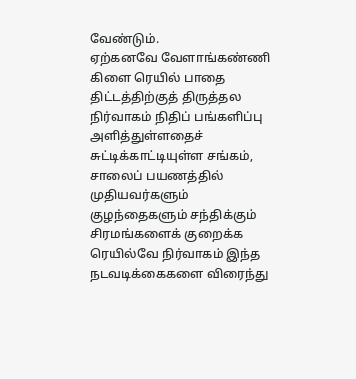வேண்டும்.
ஏற்கனவே வேளாங்கண்ணி கிளை ரெயில் பாதை திட்டத்திற்குத் திருத்தல நிர்வாகம் நிதிப் பங்களிப்பு அளித்துள்ளதைச் சுட்டிக்காட்டியுள்ள சங்கம், சாலைப் பயணத்தில் முதியவர்களும் குழந்தைகளும் சந்திக்கும் சிரமங்களைக் குறைக்க ரெயில்வே நிர்வாகம் இந்த நடவடிக்கைகளை விரைந்து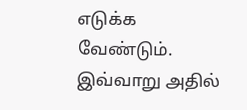எடுக்க வேண்டும்.
இவ்வாறு அதில்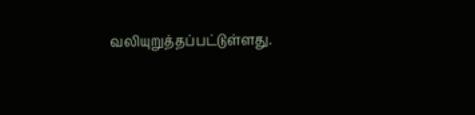வலியுறுத்தப்பட்டுள்ளது.